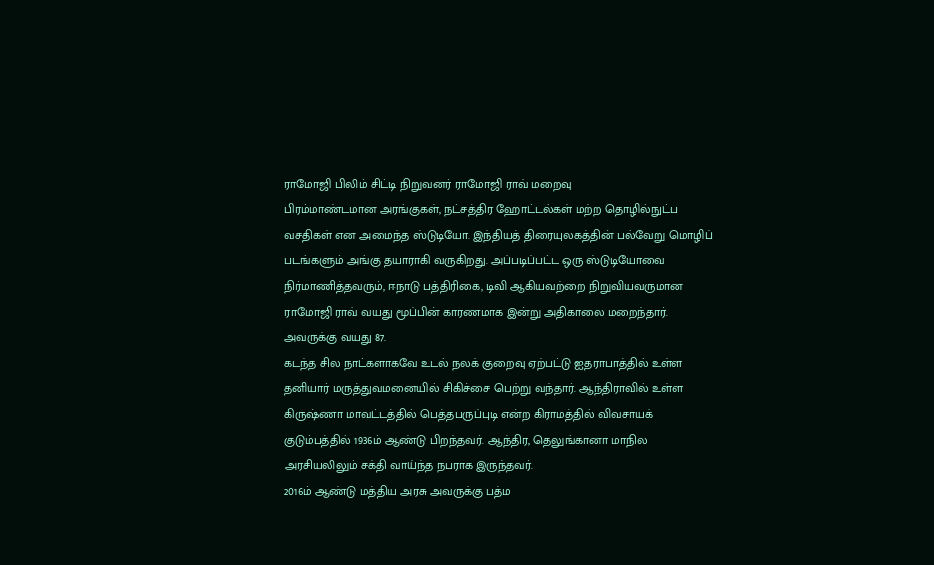ராமோஜி பிலிம் சிட்டி நிறுவனர் ராமோஜி ராவ் மறைவு
பிரம்மாண்டமான அரங்குகள், நட்சத்திர ஹோட்டல்கள் மற்ற தொழில்நுட்ப வசதிகள் என அமைந்த ஸ்டுடியோ. இந்தியத் திரையுலகத்தின் பல்வேறு மொழிப் படங்களும் அங்கு தயாராகி வருகிறது. அப்படிப்பட்ட ஒரு ஸ்டுடியோவை நிர்மாணித்தவரும், ஈநாடு பத்திரிகை, டிவி ஆகியவற்றை நிறுவியவருமான ராமோஜி ராவ் வயது மூப்பின் காரணமாக இன்று அதிகாலை மறைந்தார். அவருக்கு வயது 87.
கடந்த சில நாட்களாகவே உடல் நலக் குறைவு ஏற்பட்டு ஐதராபாத்தில் உள்ள தனியார் மருத்துவமனையில் சிகிச்சை பெற்று வந்தார். ஆந்திராவில் உள்ள கிருஷ்ணா மாவட்டத்தில் பெத்தபருப்புடி என்ற கிராமத்தில் விவசாயக் குடும்பத்தில் 1936ம் ஆண்டு பிறந்தவர். ஆந்திர, தெலுங்கானா மாநில அரசியலிலும் சக்தி வாய்ந்த நபராக இருந்தவர்.
2016ம் ஆண்டு மத்திய அரசு அவருக்கு பத்ம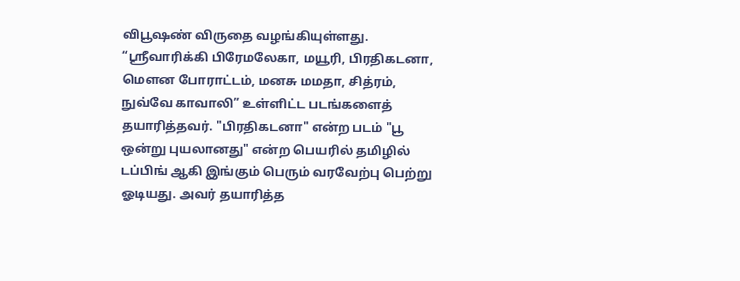விபூஷண் விருதை வழங்கியுள்ளது.
“ஸ்ரீவாரிக்கி பிரேமலேகா, மயூரி, பிரதிகடனா, மௌன போராட்டம், மனசு மமதா, சித்ரம், நுவ்வே காவாலி” உள்ளிட்ட படங்களைத் தயாரித்தவர். "பிரதிகடனா" என்ற படம் "பூ ஒன்று புயலானது" என்ற பெயரில் தமிழில் டப்பிங் ஆகி இங்கும் பெரும் வரவேற்பு பெற்று ஓடியது. அவர் தயாரித்த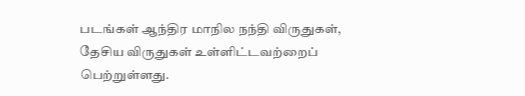படங்கள் ஆந்திர மாநில நந்தி விருதுகள், தேசிய விருதுகள் உள்ளிட்டவற்றைப் பெற்றுள்ளது.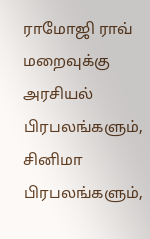ராமோஜி ராவ் மறைவுக்கு அரசியல் பிரபலங்களும், சினிமா பிரபலங்களும்,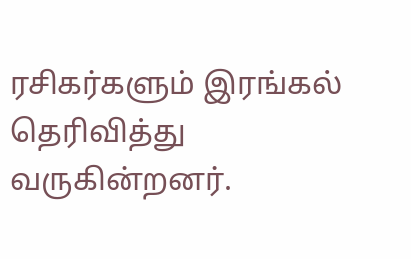ரசிகர்களும் இரங்கல் தெரிவித்து வருகின்றனர்.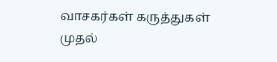வாசகர்கள் கருத்துகள்
முதல்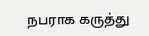நபராக கருத்து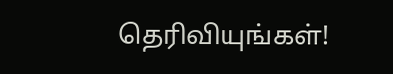தெரிவியுங்கள்!